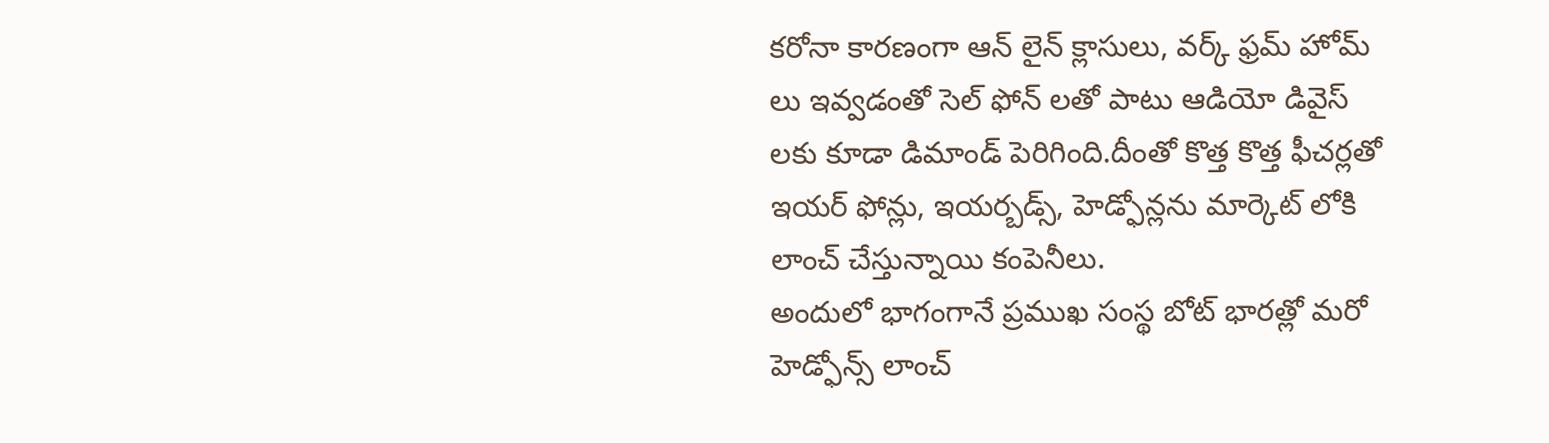కరోనా కారణంగా ఆన్ లైన్ క్లాసులు, వర్క్ ఫ్రమ్ హోమ్ లు ఇవ్వడంతో సెల్ ఫోన్ లతో పాటు ఆడియో డివైస్ లకు కూడా డిమాండ్ పెరిగింది.దీంతో కొత్త కొత్త ఫీచర్లతో ఇయర్ ఫోన్లు, ఇయర్బడ్స్, హెడ్ఫోన్లను మార్కెట్ లోకి లాంచ్ చేస్తున్నాయి కంపెనీలు.
అందులో భాగంగానే ప్రముఖ సంస్థ బోట్ భారత్లో మరో హెడ్ఫోన్స్ లాంచ్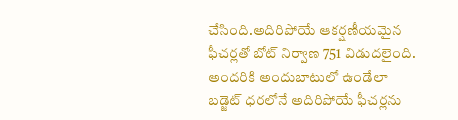చేసింది.అదిరిపోయే ఆకర్షణీయమైన ఫీచర్లతో బోట్ నిర్వాణ 751 విడుదలైంది.
అందరికి అందుబాటులో ఉండేలా బడ్జెట్ ధరలోనే అదిరిపోయే ఫీచర్లను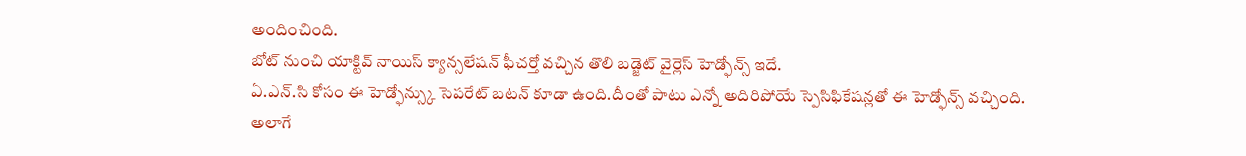అందించింది.
బోట్ నుంచి యాక్టివ్ నాయిస్ క్యాన్సలేషన్ ఫీచర్తో వచ్చిన తొలి బడ్జెట్ వైర్లెస్ హెడ్ఫోన్స్ ఇదే.
ఏ.ఎన్.సి కోసం ఈ హెడ్ఫోన్స్కు సెపరేట్ బటన్ కూడా ఉంది.దీంతో పాటు ఎన్నో అదిరిపోయే స్పెసిఫికేషన్లతో ఈ హెడ్ఫోన్స్ వచ్చింది.
అలాగే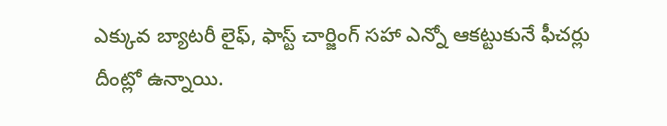ఎక్కువ బ్యాటరీ లైఫ్, ఫాస్ట్ చార్జింగ్ సహా ఎన్నో ఆకట్టుకునే ఫీచర్లు దీంట్లో ఉన్నాయి.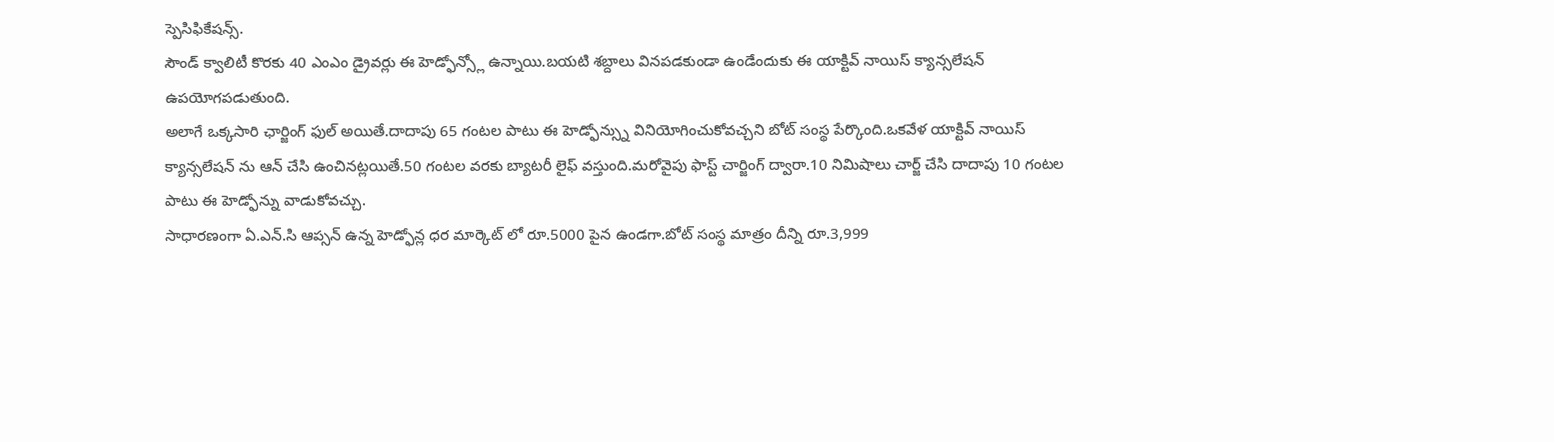స్పెసిఫికేషన్స్.
సౌండ్ క్వాలిటీ కొరకు 40 ఎంఎం డ్రైవర్లు ఈ హెడ్ఫోన్స్లో ఉన్నాయి.బయటి శబ్దాలు వినపడకుండా ఉండేందుకు ఈ యాక్టివ్ నాయిస్ క్యాన్సలేషన్ ఉపయోగపడుతుంది.
అలాగే ఒక్కసారి ఛార్జింగ్ ఫుల్ అయితే.దాదాపు 65 గంటల పాటు ఈ హెడ్ఫోన్స్ను వినియోగించుకోవచ్చని బోట్ సంస్థ పేర్కొంది.ఒకవేళ యాక్టివ్ నాయిస్ క్యాన్సలేషన్ ను ఆన్ చేసి ఉంచినట్లయితే.50 గంటల వరకు బ్యాటరీ లైఫ్ వస్తుంది.మరోవైపు ఫాస్ట్ చార్జింగ్ ద్వారా.10 నిమిషాలు చార్జ్ చేసి దాదాపు 10 గంటల పాటు ఈ హెడ్ఫోన్ను వాడుకోవచ్చు.
సాధారణంగా ఏ.ఎన్.సి ఆప్సన్ ఉన్న హెడ్ఫోన్ల ధర మార్కెట్ లో రూ.5000 పైన ఉండగా.బోట్ సంస్థ మాత్రం దీన్ని రూ.3,999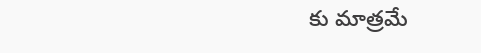కు మాత్రమే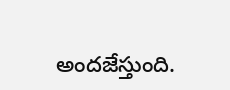అందజేస్తుంది.